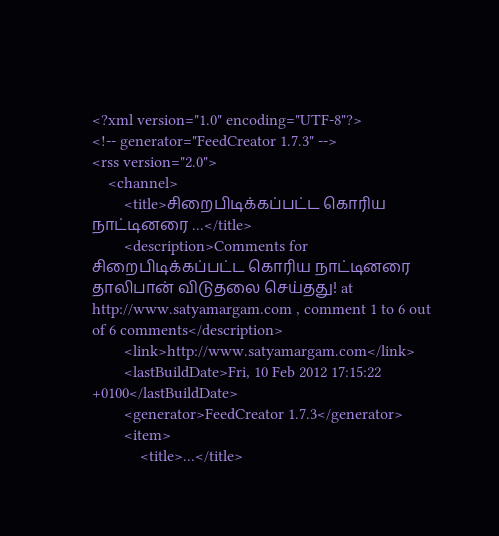<?xml version="1.0" encoding="UTF-8"?>
<!-- generator="FeedCreator 1.7.3" -->
<rss version="2.0">
    <channel>
        <title>சிறைபிடிக்கப்பட்ட கொரிய நாட்டினரை ...</title>
        <description>Comments for சிறைபிடிக்கப்பட்ட கொரிய நாட்டினரை தாலிபான் விடுதலை செய்தது! at http://www.satyamargam.com , comment 1 to 6 out of 6 comments</description>
        <link>http://www.satyamargam.com</link>
        <lastBuildDate>Fri, 10 Feb 2012 17:15:22 +0100</lastBuildDate>
        <generator>FeedCreator 1.7.3</generator>
        <item>
            <title>...</title>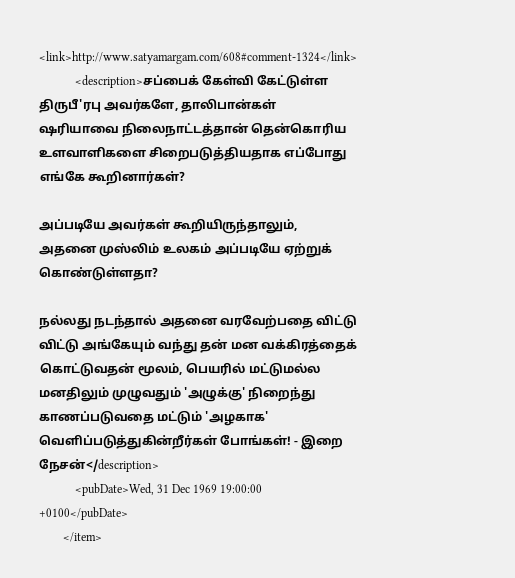<link>http://www.satyamargam.com/608#comment-1324</link>
            <description>சப்பைக் கேள்வி கேட்டுள்ள திருபீ'ரபு அவர்களே, தாலிபான்கள் ஷரியாவை நிலைநாட்டத்தான் தென்கொரிய உளவாளிகளை சிறைபடுத்தியதாக எப்போது எங்கே கூறினார்கள்?

அப்படியே அவர்கள் கூறியிருந்தாலும், அதனை முஸ்லிம் உலகம் அப்படியே ஏற்றுக் கொண்டுள்ளதா?

நல்லது நடந்தால் அதனை வரவேற்பதை விட்டு விட்டு அங்கேயும் வந்து தன் மன வக்கிரத்தைக் கொட்டுவதன் மூலம், பெயரில் மட்டுமல்ல மனதிலும் முழுவதும் 'அழுக்கு' நிறைந்து காணப்படுவதை மட்டும் 'அழகாக' வெளிப்படுத்துகின்றீர்கள் போங்கள்! - இறை நேசன்</description>
            <pubDate>Wed, 31 Dec 1969 19:00:00 +0100</pubDate>
        </item>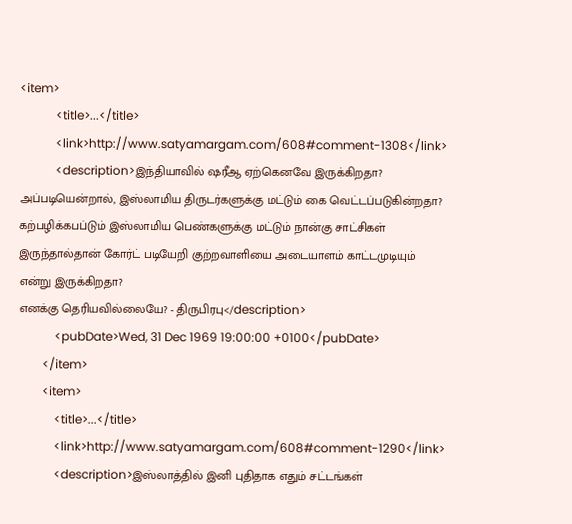<item>
            <title>...</title>
            <link>http://www.satyamargam.com/608#comment-1308</link>
            <description>இந்தியாவில் ஷரீஆ ஏற்கெனவே இருக்கிறதா? அப்படியென்றால், இஸ்லாமிய திருடர்களுக்கு மட்டும் கை வெட்டப்படுகின்றதா? கற்பழிக்கபப்டும் இஸ்லாமிய பெண்களுக்கு மட்டும் நான்கு சாட்சிகள் இருந்தால்தான் கோர்ட் படியேறி குற்றவாளியை அடையாளம் காட்டமுடியும் என்று இருக்கிறதா?
எனக்கு தெரியவில்லையே? - திருபிரபு</description>
            <pubDate>Wed, 31 Dec 1969 19:00:00 +0100</pubDate>
        </item>
        <item>
            <title>...</title>
            <link>http://www.satyamargam.com/608#comment-1290</link>
            <description>இஸ்லாத்தில் இனி புதிதாக எதும் சட்டங்கள்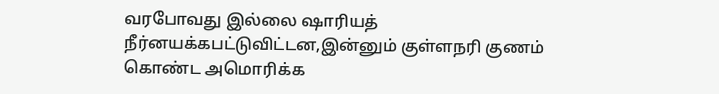வரபோவது இல்லை ஷாரியத் நீர்னயக்கபட்டுவிட்டன,இன்னும் குள்ளநரி குணம் கொண்ட அமொரிக்க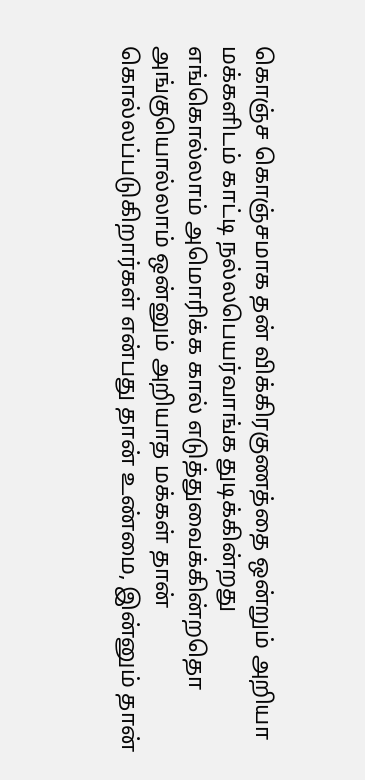கொஞ்ச கொஞ்சமாக தன் விக்கிரகுணத்தை ஒன்றும் அறியா மக்களிடம் காட்டி நல்லபெயர்வாங்க துடிக்கின்றது எங்கொல்லாம் அமொரிக்க கால் எடுத்துவைக்கின்றதொ அங்குயொல்லாம் ஒன்னும் அறியாத மக்கள் தான் கொல்லப்படுகிறார்கள் என்பது தான் உண்மை, இன்னும் தான்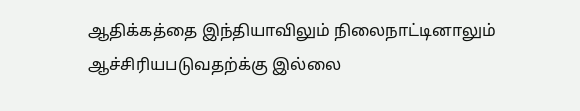ஆதிக்கத்தை இந்தியாவிலும் நிலைநாட்டினாலும் ஆச்சிரியபடுவதற்க்கு இல்லை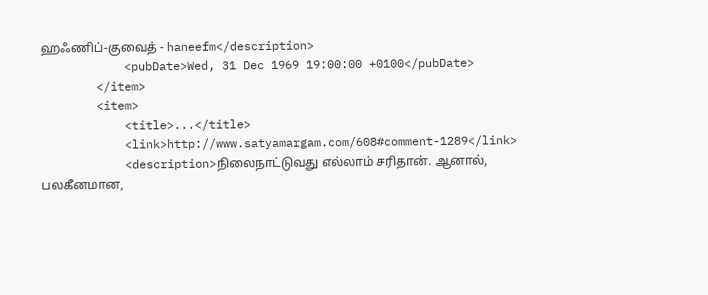ஹஃணிப்-குவைத் - haneefm</description>
            <pubDate>Wed, 31 Dec 1969 19:00:00 +0100</pubDate>
        </item>
        <item>
            <title>...</title>
            <link>http://www.satyamargam.com/608#comment-1289</link>
            <description>நிலைநாட்டுவது எல்லாம் சரிதான். ஆனால், பலகீனமான,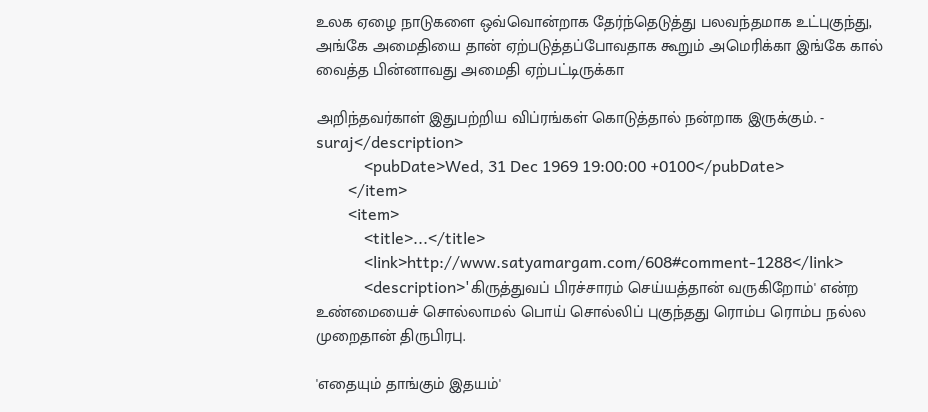உலக ஏழை நாடுகளை ஒவ்வொன்றாக தேர்ந்தெடுத்து பலவந்தமாக உட்புகுந்து, அங்கே அமைதியை தான் ஏற்படுத்தப்போவதாக கூறும் அமெரிக்கா இங்கே கால் வைத்த பின்னாவது அமைதி ஏற்பட்டிருக்கா

அறிந்தவர்காள் இதுபற்றிய விப்ரங்கள் கொடுத்தால் நன்றாக இருக்கும். - suraj</description>
            <pubDate>Wed, 31 Dec 1969 19:00:00 +0100</pubDate>
        </item>
        <item>
            <title>...</title>
            <link>http://www.satyamargam.com/608#comment-1288</link>
            <description>'கிருத்துவப் பிரச்சாரம் செய்யத்தான் வருகிறோம்' என்ற உண்மையைச் சொல்லாமல் பொய் சொல்லிப் புகுந்தது ரொம்ப ரொம்ப நல்ல முறைதான் திருபிரபு.

'எதையும் தாங்கும் இதயம்'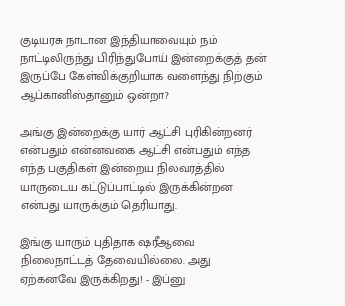குடியரசு நாடான இந்தியாவையும் நம் நாட்டிலிருந்து பிரிந்துபோய் இன்றைக்குத் தன் இருப்பே கேள்விக்குறியாக வளைந்து நிற்கும் ஆப்கானிஸ்தானும் ஒன்றா?

அங்கு இன்றைக்கு யார் ஆட்சி புரிகின்றனர் என்பதும் என்னவகை ஆட்சி என்பதும் எந்த எந்த பகுதிகள் இன்றைய நிலவரத்தில் யாருடைய கட்டுப்பாட்டில் இருக்கின்றன என்பது யாருக்கும் தெரியாது.

இங்கு யாரும் புதிதாக ஷரீஆவை நிலைநாட்டத் தேவையில்லை. அது ஏற்கனவே இருக்கிறது! - இப்னு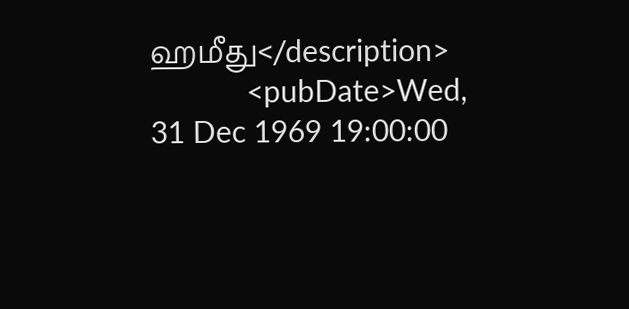ஹமீது</description>
            <pubDate>Wed, 31 Dec 1969 19:00:00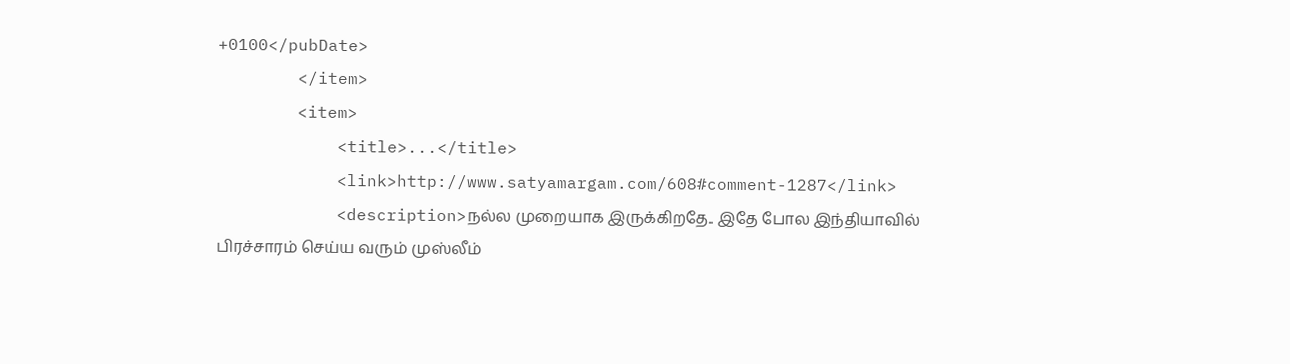+0100</pubDate>
        </item>
        <item>
            <title>...</title>
            <link>http://www.satyamargam.com/608#comment-1287</link>
            <description>நல்ல முறையாக இருக்கிறதே.. இதே போல இந்தியாவில் பிரச்சாரம் செய்ய வரும் முஸ்லீம்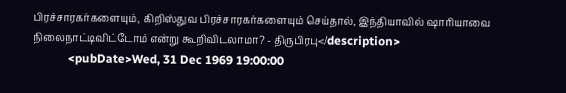பிரச்சாரகர்களையும், கிறிஸ்துவ பிரச்சாரகர்களையும் செய்தால், இந்தியாவில் ஷாரியாவை நிலைநாட்டிவிட்டோம் என்று கூறிவிடலாமா? - திருபிரபு</description>
            <pubDate>Wed, 31 Dec 1969 19:00:00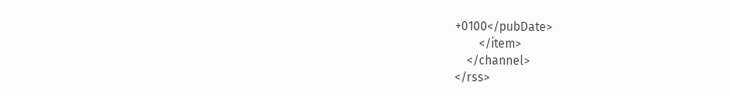+0100</pubDate>
        </item>
    </channel>
</rss>